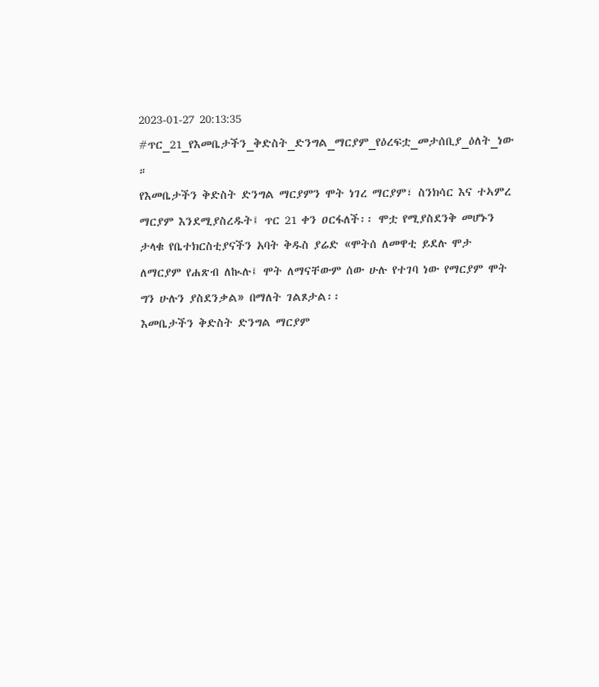2023-01-27 20:13:35
#ጥር_21_የእመቤታችን_ቅድስት_ድንግል_ማርያም_የዕረፍቷ_መታሰቢያ_ዕለት_ነው ።
የእመቤታችን ቅድስት ድንግል ማርያምን ሞት ነገረ ማርያም፣ ስንክሳር እና ተኣምረ ማርያም እንደሚያስረዱት፤ ጥር 21 ቀን ዐርፋለች፡፡ ሞቷ የሚያስደንቅ መሆኑን ታላቁ የቤተክርስቲያናችን አባት ቅዱስ ያሬድ «ሞትሰ ለመዋቲ ይደሉ ሞታ ለማርያም የሐጽብ ለኲሉ፤ ሞት ለማናቸውም ሰው ሁሉ የተገባ ነው የማርያም ሞት ግን ሁሉን ያስደንቃል» በማለት ገልጾታል፡፡
እመቤታችን ቅድስት ድንግል ማርያም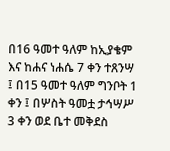በ16 ዓመተ ዓለም ከኢያቄም እና ከሐና ነሐሴ 7 ቀን ተጸንሣ ፤ በ15 ዓመተ ዓለም ግንቦት 1 ቀን ፤ በሦስት ዓመቷ ታኅሣሥ 3 ቀን ወደ ቤተ መቅደስ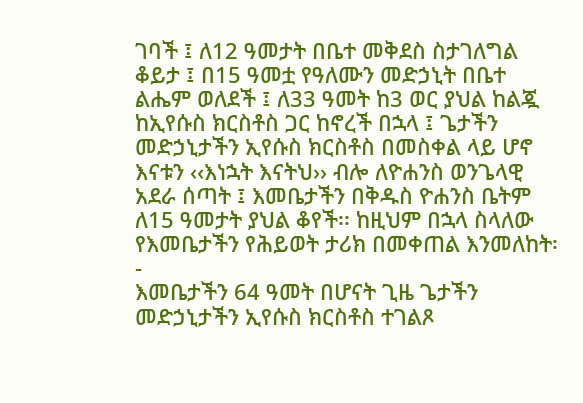ገባች ፤ ለ12 ዓመታት በቤተ መቅደስ ስታገለግል ቆይታ ፤ በ15 ዓመቷ የዓለሙን መድኃኒት በቤተ ልሔም ወለደች ፤ ለ33 ዓመት ከ3 ወር ያህል ከልጇ ከኢየሱስ ክርስቶስ ጋር ከኖረች በኋላ ፤ ጌታችን መድኃኒታችን ኢየሱስ ክርስቶስ በመስቀል ላይ ሆኖ እናቱን ‹‹እነኋት እናትህ›› ብሎ ለዮሐንስ ወንጌላዊ አደራ ሰጣት ፤ እመቤታችን በቅዱስ ዮሐንስ ቤትም ለ15 ዓመታት ያህል ቆየች፡፡ ከዚህም በኋላ ስላለው የእመቤታችን የሕይወት ታሪክ በመቀጠል እንመለከት፡-
እመቤታችን 64 ዓመት በሆናት ጊዜ ጌታችን መድኃኒታችን ኢየሱስ ክርስቶስ ተገልጾ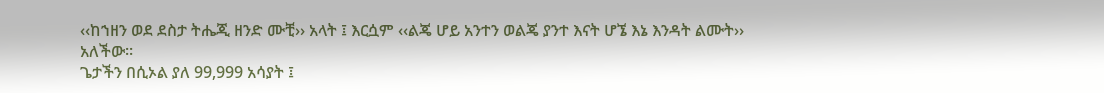‹‹ከኀዘን ወደ ደስታ ትሔጂ ዘንድ ሙቺ›› አላት ፤ እርሷም ‹‹ልጄ ሆይ አንተን ወልጄ ያንተ እናት ሆኜ እኔ እንዳት ልሙት›› አለችው፡፡
ጌታችን በሲኦል ያለ 99,999 አሳያት ፤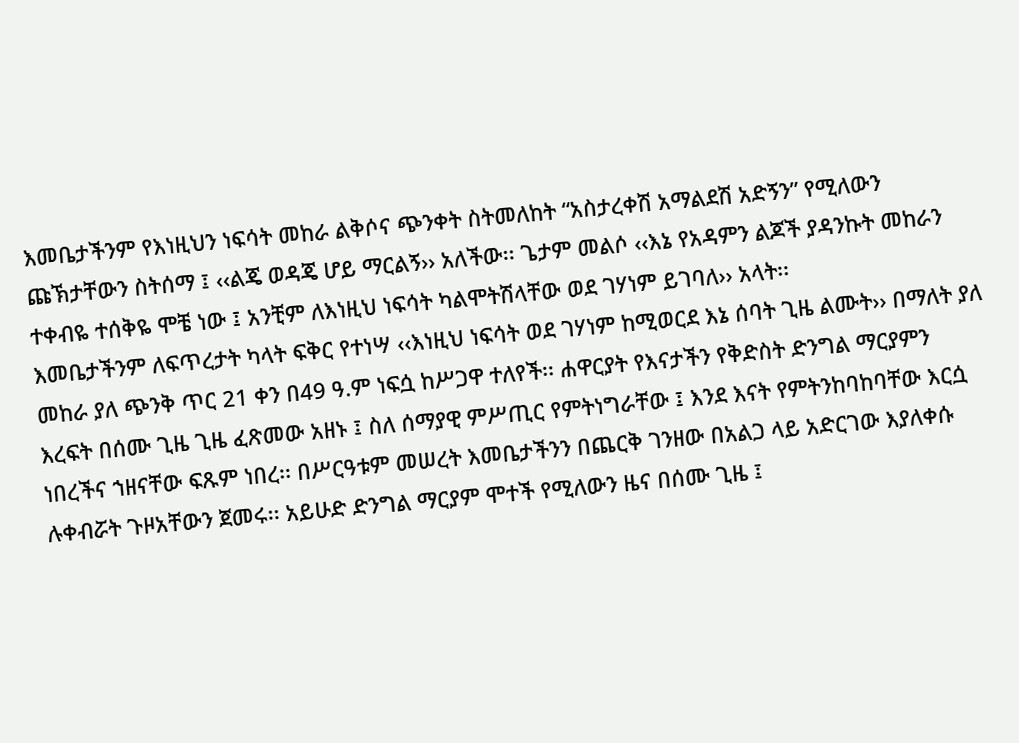እመቤታችንም የእነዚህን ነፍሳት መከራ ልቅሶና ጭንቀት ስትመለከት “አስታረቀሽ አማልደሽ አድኝን” የሚለውን ጩኽታቸውን ስትሰማ ፤ ‹‹ልጄ ወዳጄ ሆይ ማርልኝ›› አለችው፡፡ ጌታም መልሶ ‹‹እኔ የአዳምን ልጆች ያዳንኩት መከራን ተቀብዬ ተሰቅዬ ሞቼ ነው ፤ አንቺም ለእነዚህ ነፍሳት ካልሞትሽላቸው ወደ ገሃነም ይገባለ›› አላት፡፡
እመቤታችንም ለፍጥረታት ካላት ፍቅር የተነሣ ‹‹እነዚህ ነፍሳት ወደ ገሃነም ከሚወርደ እኔ ሰባት ጊዜ ልሙት›› በማለት ያለ መከራ ያለ ጭንቅ ጥር 21 ቀን በ49 ዓ.ም ነፍሷ ከሥጋዋ ተለየች፡፡ ሐዋርያት የእናታችን የቅድስት ድንግል ማርያምን እረፍት በሰሙ ጊዜ ጊዜ ፈጽመው አዘኑ ፤ ስለ ሰማያዊ ምሥጢር የምትነግራቸው ፤ እንደ እናት የምትንከባከባቸው እርሷ ነበረችና ኀዘናቸው ፍጹም ነበረ፡፡ በሥርዓቱም መሠረት እመቤታችንን በጨርቅ ገንዘው በአልጋ ላይ አድርገው እያለቀሱ ሉቀብሯት ጉዞአቸውን ጀመሩ፡፡ አይሁድ ድንግል ማርያም ሞተች የሚለውን ዜና በሰሙ ጊዜ ፤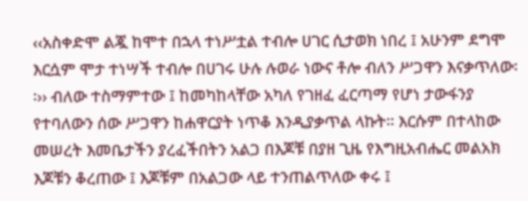‹‹አስቀድሞ ልጇ ከሞተ በኋላ ተነሥቷል ተብሎ ሀገር ሲታወክ ነበረ ፤ አሁንም ደግሞ እርሷም ሞታ ተነሣች ተብሎ በሀገሩ ሁሉ ሉወራ ነውና ቶሎ ብለን ሥጋዋን እናቃጥለው፡፡›› ብለው ተስማምተው ፤ ከመካከላቸው አካለ የገዘፈ ፈርጣማ የሆነ ታውፋንያ የተባለውን ሰው ሥጋዋን ከሐዋርያት ነጥቆ እንዲያቃጥል ላኩት፡፡ እርሱም በተላከው መሠረት እመቤታችን ያረፈችበትን አልጋ በእጆቹ በያዘ ጊዜ የእግዚአብሔር መልአክ እጆቹን ቆረጠው ፤ እጆቹም በአልጋው ላይ ተንጠልጥለው ቀሩ ፤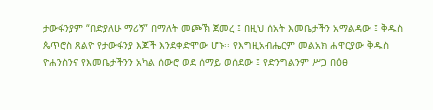ታውፋንያም “በድያለሁ ማሪኝ” በማለት መጮኽ ጀመረ ፤ በዚህ ሰአት እመቤታችን አማልዳው ፤ ቅዱስ ጴጥሮስ ጸልዮ የታውፋንያ እጆች እንደቀድሞው ሆኑ፡፡ የእግዚአብሔርም መልአክ ሐዋርያው ቅዱስ ዮሐንስንና የእመቤታችንን አካል ሰውሮ ወደ ሰማይ ወሰደው ፤ የድንግልንም ሥጋ በዕፀ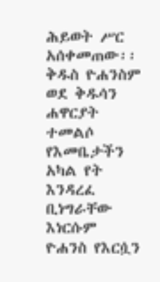ሕይወት ሥር አሰቀመጠው፡፡
ቅዱስ ዮሐንስም ወደ ቅዱሳን ሐዋርያት ተመልሶ የእመቤታችን አካል የት እንዳረፈ ቢነግራቸው እነርሱም ዮሐንስ የእርሷን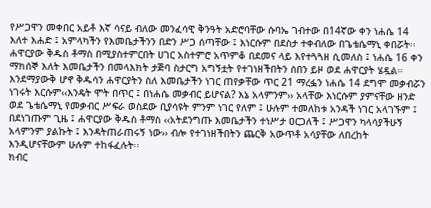የሥጋዋን መቀበር አይቶ እኛ ሳናይ ብለው መንፈሳዊ ቅንዓት አድሮባቸው ሱባኤ ገብተው በ14ኛው ቀን ነሐሴ 14 እለተ እሐድ ፤ አምላካችን የእመቤታችንን በድን ሥጋ ሰጣቸው ፤ እነርሱም በደስታ ተቀብለው በጌቴሴማኒ ቀበሯት፡፡ ሐዋርያው ቅዱስ ቶማስ በሚያስተምርበት ሀገር አስተምሮ አጥምቆ በደመና ላይ እየተጓጓዘ ሲመለስ ፤ ነሐሴ 16 ቀን ማክሰኞ እለት እመቤታችን በመላእክት ታጅባ ስታርግ አግኝቷት የተገነዘችበትን ሰበን ይዞ ወደ ሐዋርያት ሄዷል።
እንደማያውቅ ሆኖ ቅዱሳን ሐዋርያትን ስለ እመቤታችን ነገር ጠየቃቸው ጥር 21 ማረፏን ነሐሴ 14 ደግሞ መቃብሯን ነገሩት እርሱም‹‹እንዴት ሞት በጥር ፤ በነሐሴ መቃብር ይሆናል? እኔ አላምንም›› አላቸው እነርሱም ያምናቸው ዘንድ ወደ ጌቴሴማኒ የመቃብር ሥፍራ ወስደው ቢያሳዩት ምንም ነገር የለም ፤ ሁሉም ተመለከቱ አንዳች ነገር አላገኙም ፤ በደነገጡም ጊዜ ፤ ሐዋርያው ቅዱስ ቶማስ ‹‹አትደንግጡ እመቤታችን ተነሥታ ዐርጋለች ፤ ሥጋዋን ካላሳያችሁኝ አላምንም ያልኩት ፤ እንዳትጠራጠሩኝ ነው›› ብሎ የተገነዘችበትን ጨርቅ አውጥቶ አሳያቸው ለበረከት እንዲሆናቸውም ሁሉም ተከፋፈሉት፡፡
ክብር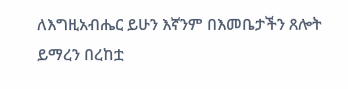ለእግዚአብሔር ይሁን እኛንም በእመቤታችን ጸሎት ይማረን በረከቷ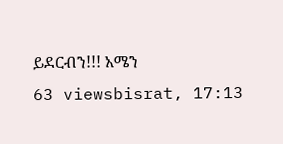ይደርብን!!! አሜን
63 viewsbisrat, 17:13